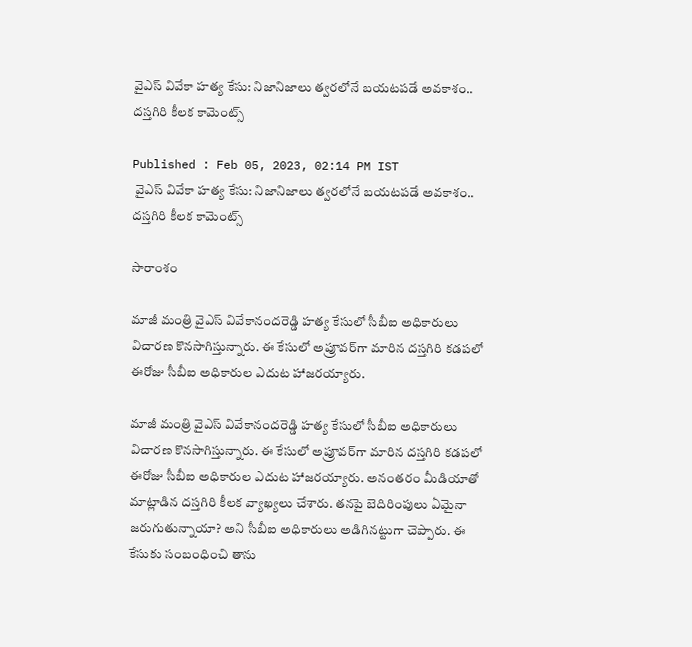వైఎస్ వివేకా హత్య కేసు: నిజానిజాలు త్వరలోనే బయటపడే అవకాశం.. దస్తగిరి కీలక కామెంట్స్

Published : Feb 05, 2023, 02:14 PM IST
 వైఎస్ వివేకా హత్య కేసు: నిజానిజాలు త్వరలోనే బయటపడే అవకాశం.. దస్తగిరి కీలక కామెంట్స్

సారాంశం

మాజీ మంత్రి వైఎస్ వివేకానందరెడ్డి హత్య కేసులో సీబీఐ అధికారులు విచారణ కొనసాగిస్తున్నారు. ఈ కేసులో అప్రూవర్‌గా మారిన దస్తగిరి కడపలో ఈరోజు సీబీఐ అధికారుల ఎదుట హాజరయ్యారు.

మాజీ మంత్రి వైఎస్ వివేకానందరెడ్డి హత్య కేసులో సీబీఐ అధికారులు విచారణ కొనసాగిస్తున్నారు. ఈ కేసులో అప్రూవర్‌గా మారిన దస్తగిరి కడపలో ఈరోజు సీబీఐ అధికారుల ఎదుట హాజరయ్యారు. అనంతరం మీడియాతో మాట్లాడిన దస్తగిరి కీలక వ్యాఖ్యలు చేశారు. తనపై బెదిరింపులు ఏమైనా జరుగుతున్నాయా? అని సీబీఐ అధికారులు అడిగినట్టుగా చెప్పారు. ఈ కేసుకు సంబంధించి తాను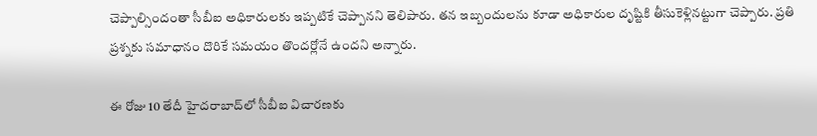చెప్పాల్సిందంతా సీబీఐ అధికారులకు ఇప్పటికే చెప్పానని తెలిపారు. తన ఇబ్బందులను కూడా అధికారుల దృష్టికి తీసుకెళ్లినట్టుగా చెప్పారు. ప్రతి ప్రశ్నకు సమాధానం దొరికే సమయం తొందర్లోనే ఉందని అన్నారు.

ఈ రోజు 10 తేదీ హైదరాబాద్‌లో సీబీఐ విచారణకు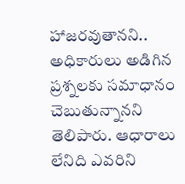హాజరవుతానని.. అధికారులు అడిగిన ప్రశ్నలకు సమాధానం చెబుతున్నానని తెలిపారు. ఆధారాలు లేనిది ఎవరిని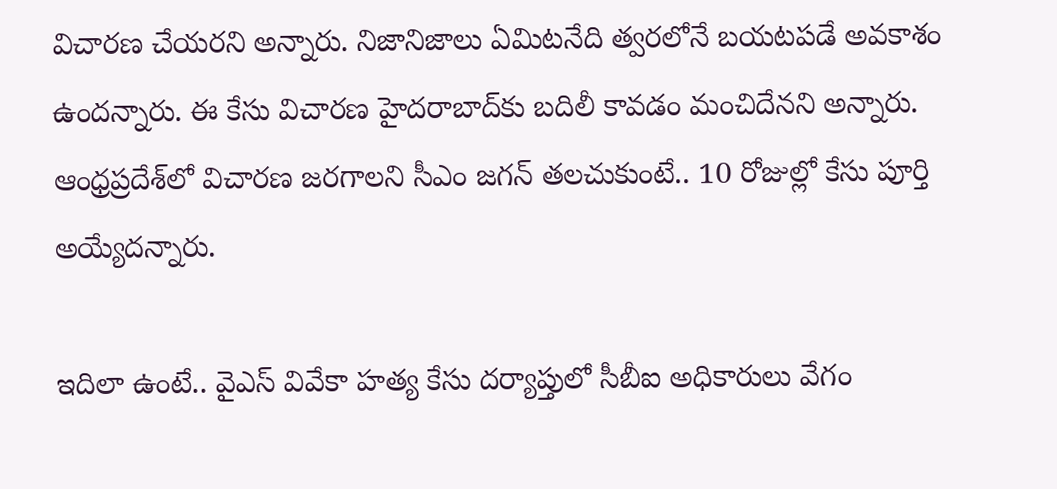విచారణ చేయరని అన్నారు. నిజానిజాలు ఏమిటనేది త్వరలోనే బయటపడే అవకాశం ఉందన్నారు. ఈ కేసు విచారణ హైదరాబాద్‌కు బదిలీ కావడం మంచిదేనని అన్నారు. ఆంధ్రప్రదేశ్‌లో విచారణ జరగాలని సీఎం జగన్ తలచుకుంటే.. 10 రోజుల్లో కేసు పూర్తి అయ్యేదన్నారు.

ఇదిలా ఉంటే.. వైఎస్ వివేకా హత్య కేసు దర్యాప్తులో సీబీఐ అధికారులు వేగం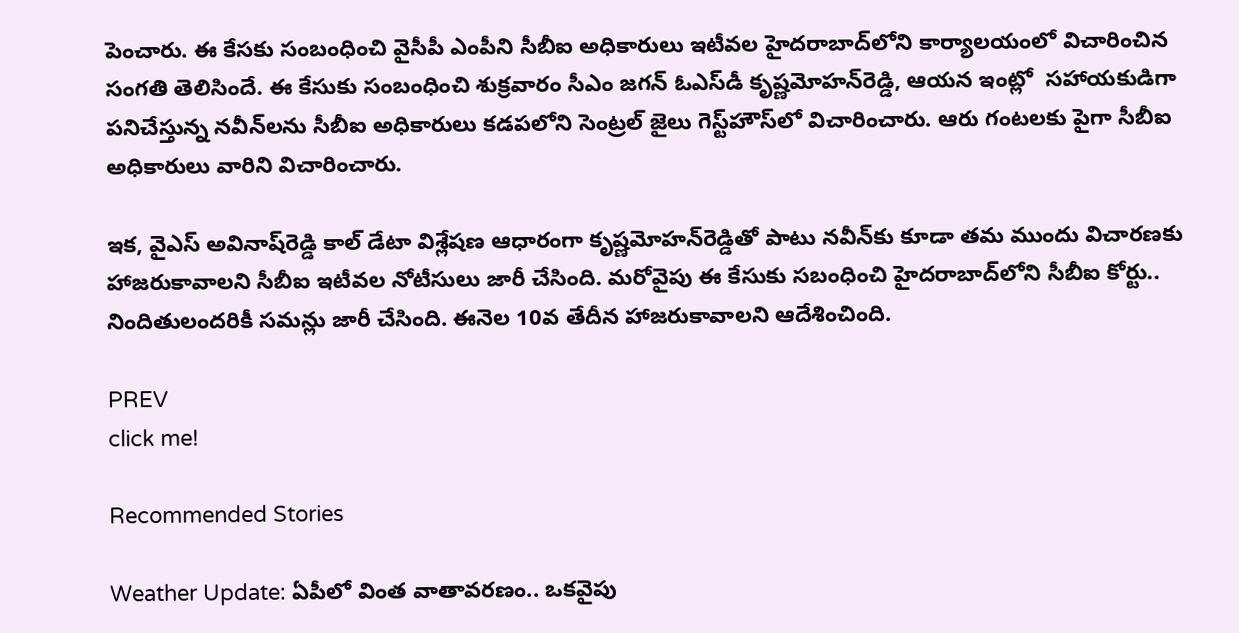పెంచారు. ఈ కేసకు సంబంధించి వైసీపీ ఎంపీని సీబీఐ అధికారులు ఇటీవల హైదరాబాద్‌లోని కార్యాలయంలో విచారించిన సంగతి తెలిసిందే. ఈ కేసుకు సంబంధించి శుక్రవారం సీఎం జగన్ ఓఎస్‌డీ కృష్ణమోహన్‌రెడ్డి, ఆయన ఇంట్లో  సహాయకుడిగా పనిచేస్తున్న నవీన్‌లను సీబీఐ అధికారులు కడపలోని సెంట్రల్‌ జైలు గెస్ట్‌హౌస్‌లో విచారించారు. ఆరు గంటలకు పైగా సీబీఐ అధికారులు వారిని విచారించారు.

ఇక, వైఎస్‌ అవినాష్‌రెడ్డి కాల్‌ డేటా విశ్లేషణ ఆధారంగా కృష్ణమోహన్‌రెడ్డితో పాటు నవీన్‌కు కూడా తమ ముందు విచారణకు హాజరుకావాలని సీబీఐ ఇటీవల నోటీసులు జారీ చేసింది. మరోవైపు ఈ కేసుకు సబంధించి హైదరాబాద్‌లోని సీబీఐ కోర్టు.. నిందితులందరికీ సమన్లు జారీ చేసింది. ఈనెల 10వ తేదీన హాజరుకావాలని ఆదేశించింది.

PREV
click me!

Recommended Stories

Weather Update: ఏపీలో వింత వాతావరణం.. ఒకవైపు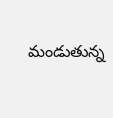మండుతున్న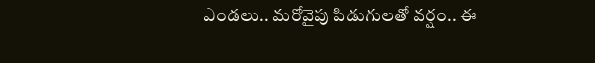ఎండలు.. మరోవైపు పిడుగులతో వర్షం.. ఈ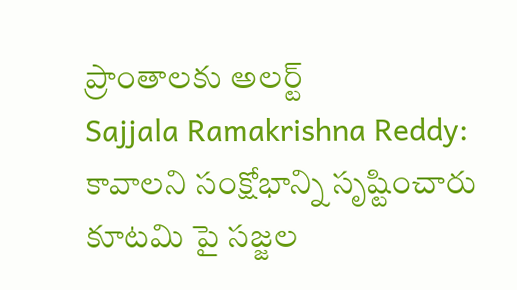ప్రాంతాలకు అలర్ట్
Sajjala Ramakrishna Reddy: కావాలని సంక్షోభాన్ని సృష్టించారు కూటమి పై సజ్జల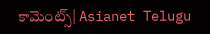కామెంట్స్| Asianet Telugu